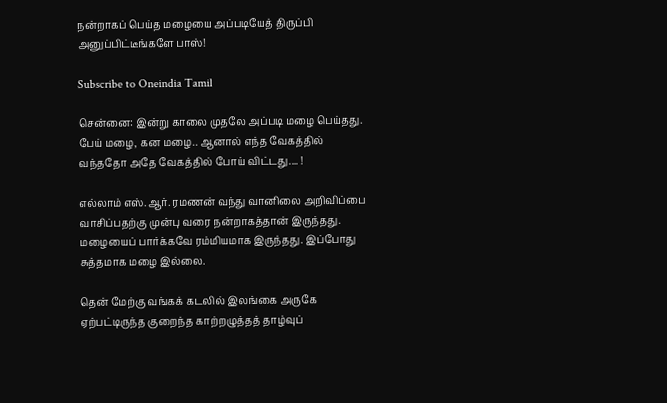நன்றாகப் பெய்த மழையை அப்படியேத் திருப்பி அனுப்பிட்டீங்களே பாஸ்!

Subscribe to Oneindia Tamil

சென்னை: இன்று காலை முதலே அப்படி மழை பெய்தது. பேய் மழை, கன மழை.. ஆனால் எந்த வேகத்தில் வந்ததோ அதே வேகத்தில் போய் விட்டது.... !

எல்லாம் எஸ்.ஆர். ரமணன் வந்து வானிலை அறிவிப்பை வாசிப்பதற்கு முன்பு வரை நன்றாகத்தான் இருந்தது. மழையைப் பார்க்கவே ரம்மியமாக இருந்தது. இப்போது சுத்தமாக மழை இல்லை.

தென் மேற்கு வங்கக் கடலில் இலங்கை அருகே ஏற்பட்டிருந்த குறைந்த காற்றழுத்தத் தாழ்வுப்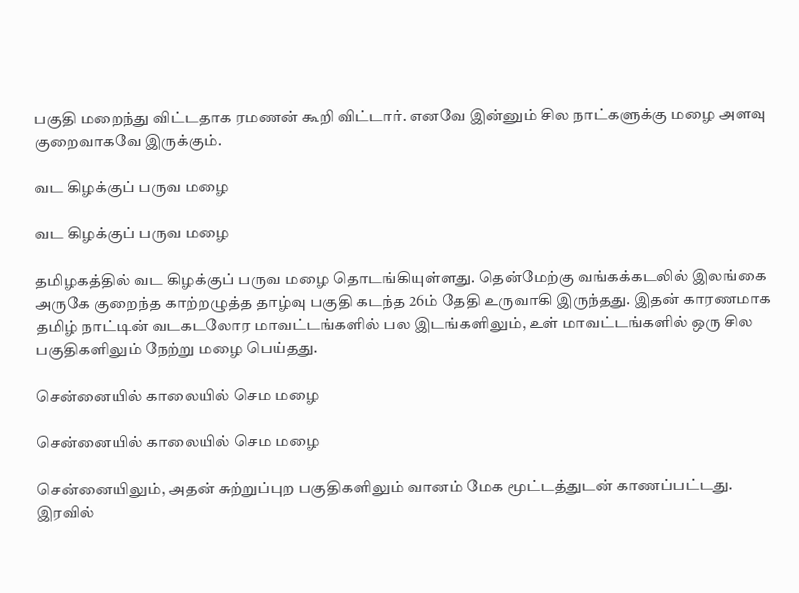பகுதி மறைந்து விட்டதாக ரமணன் கூறி விட்டார். எனவே இன்னும் சில நாட்களுக்கு மழை அளவு குறைவாகவே இருக்கும்.

வட கிழக்குப் பருவ மழை

வட கிழக்குப் பருவ மழை

தமிழகத்தில் வட கிழக்குப் பருவ மழை தொடங்கியுள்ளது. தென்மேற்கு வங்கக்கடலில் இலங்கை அருகே குறைந்த காற்றழுத்த தாழ்வு பகுதி கடந்த 26ம் தேதி உருவாகி இருந்தது. இதன் காரணமாக தமிழ் நாட்டின் வடகடலோர மாவட்டங்களில் பல இடங்களிலும், உள் மாவட்டங்களில் ஒரு சில பகுதிகளிலும் நேற்று மழை பெய்தது.

சென்னையில் காலையில் செம மழை

சென்னையில் காலையில் செம மழை

சென்னையிலும், அதன் சுற்றுப்புற பகுதிகளிலும் வானம் மேக மூட்டத்துடன் காணப்பட்டது. இரவில்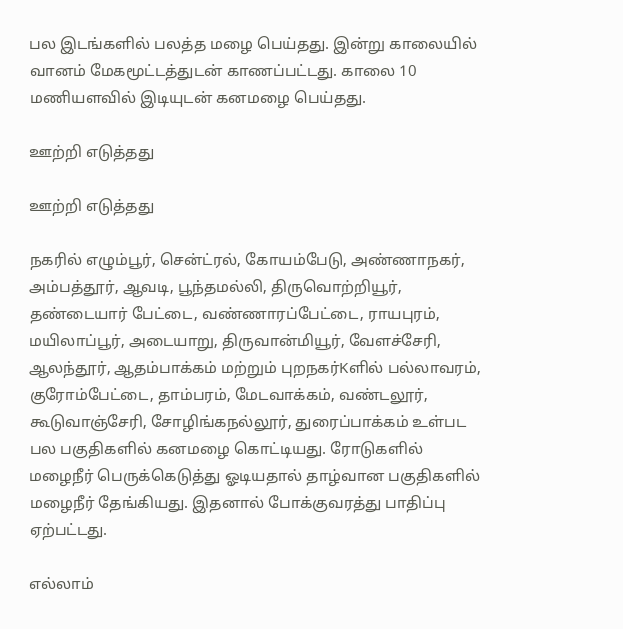பல இடங்களில் பலத்த மழை பெய்தது. இன்று காலையில் வானம் மேகமூட்டத்துடன் காணப்பட்டது. காலை 10 மணியளவில் இடியுடன் கனமழை பெய்தது.

ஊற்றி எடுத்தது

ஊற்றி எடுத்தது

நகரில் எழும்பூர், சென்ட்ரல், கோயம்பேடு, அண்ணாநகர், அம்பத்தூர், ஆவடி, பூந்தமல்லி, திருவொற்றியூர், தண்டையார் பேட்டை, வண்ணாரப்பேட்டை, ராயபுரம், மயிலாப்பூர், அடையாறு, திருவான்மியூர், வேளச்சேரி, ஆலந்தூர், ஆதம்பாக்கம் மற்றும் புறநகர்Kளில் பல்லாவரம், குரோம்பேட்டை, தாம்பரம், மேடவாக்கம், வண்டலூர், கூடுவாஞ்சேரி, சோழிங்கநல்லூர், துரைப்பாக்கம் உள்பட பல பகுதிகளில் கனமழை கொட்டியது. ரோடுகளில் மழைநீர் பெருக்கெடுத்து ஓடியதால் தாழ்வான பகுதிகளில் மழைநீர் தேங்கியது. இதனால் போக்குவரத்து பாதிப்பு ஏற்பட்டது.

எல்லாம்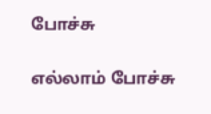போச்சு

எல்லாம் போச்சு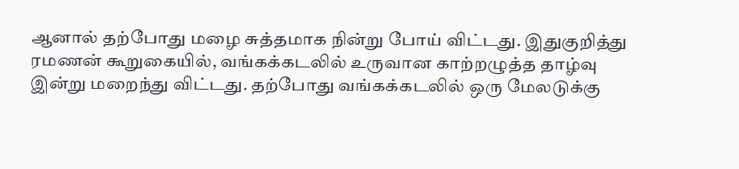ஆனால் தற்போது மழை சுத்தமாக நின்று போய் விட்டது. இதுகுறித்து ரமணன் கூறுகையில், வங்கக்கடலில் உருவான காற்றழுத்த தாழ்வு இன்று மறைந்து விட்டது. தற்போது வங்கக்கடலில் ஒரு மேலடுக்கு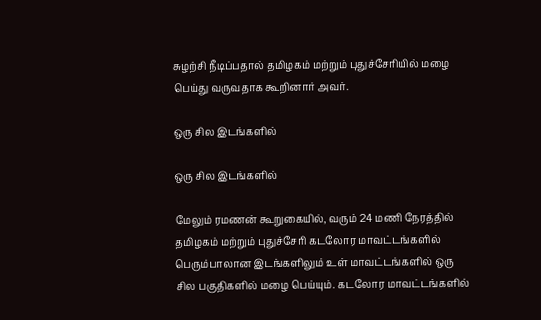சுழற்சி நீடிப்பதால் தமிழகம் மற்றும் புதுச்சேரியில் மழை பெய்து வருவதாக கூறினார் அவர்.

ஒரு சில இடங்களில்

ஒரு சில இடங்களில்

மேலும் ரமணன் கூறுகையில், வரும் 24 மணி நேரத்தில் தமிழகம் மற்றும் புதுச்சேரி கடலோர மாவட்டங்களில் பெரும்பாலான இடங்களிலும் உள் மாவட்டங்களில் ஒரு சில பகுதிகளில் மழை பெய்யும். கடலோர மாவட்டங்களில்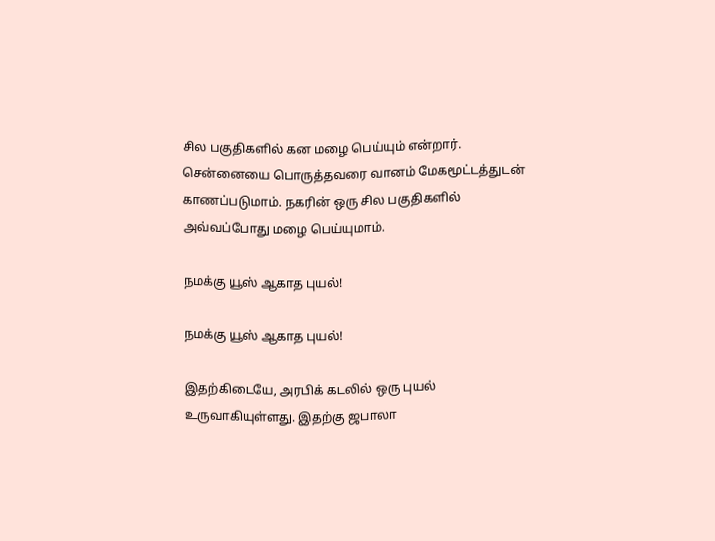சில பகுதிகளில் கன மழை பெய்யும் என்றார். சென்னையை பொருத்தவரை வானம் மேகமூட்டத்துடன் காணப்படுமாம். நகரின் ஒரு சில பகுதிகளில் அவ்வப்போது மழை பெய்யுமாம்.

நமக்கு யூஸ் ஆகாத புயல்!

நமக்கு யூஸ் ஆகாத புயல்!

இதற்கிடையே, அரபிக் கடலில் ஒரு புயல் உருவாகியுள்ளது. இதற்கு ஜபாலா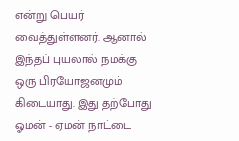என்று பெயர் வைத்துள்ளனர். ஆனால் இந்தப் புயலால் நமக்கு ஒரு பிரயோஜனமும் கிடையாது. இது தற்போது ஓமன் - ஏமன் நாட்டை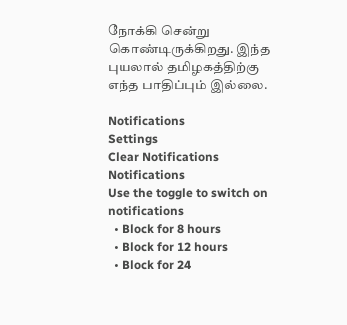நோக்கி சென்று கொண்டிருக்கிறது. இந்த புயலால் தமிழகத்திற்கு எந்த பாதிப்பும் இல்லை.

Notifications
Settings
Clear Notifications
Notifications
Use the toggle to switch on notifications
  • Block for 8 hours
  • Block for 12 hours
  • Block for 24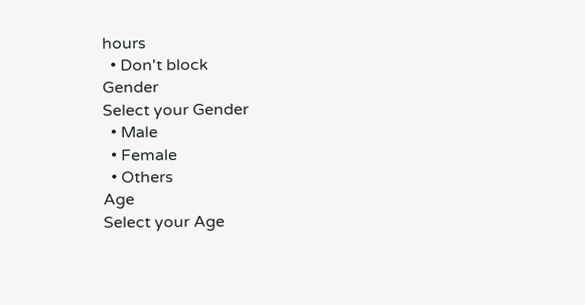hours
  • Don't block
Gender
Select your Gender
  • Male
  • Female
  • Others
Age
Select your Age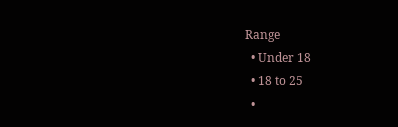Range
  • Under 18
  • 18 to 25
  •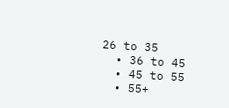26 to 35
  • 36 to 45
  • 45 to 55
  • 55+